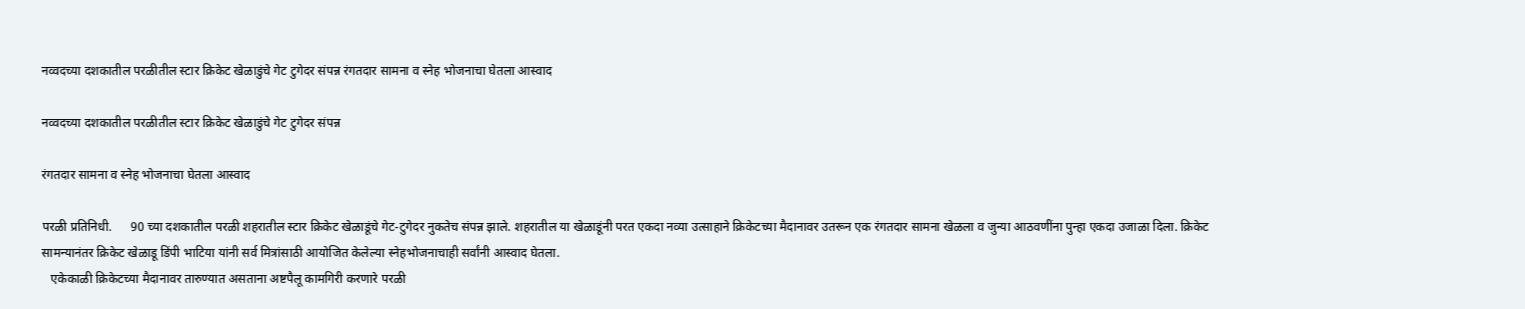नव्वदच्या दशकातील परळीतील स्टार क्रिकेट खेळाडुंचे गेट टुगेदर संपन्न रंगतदार सामना व स्नेह भोजनाचा घेतला आस्वाद

नव्वदच्या दशकातील परळीतील स्टार क्रिकेट खेळाडुंचे गेट टुगेदर संपन्न

रंगतदार सामना व स्नेह भोजनाचा घेतला आस्वाद

परळी प्रतिनिधी.      90 च्या दशकातील परळी शहरातील स्टार क्रिकेट खेळाडूंचे गेट-टुगेदर नुकतेच संपन्न झाले. शहरातील या खेळाडूंनी परत एकदा नव्या उत्साहाने क्रिकेटच्या मैदानावर उतरून एक रंगतदार सामना खेळला व जुन्या आठवणींना पुन्हा एकदा उजाळा दिला. क्रिकेट सामन्यानंतर क्रिकेट खेळाडू डिंपी भाटिया यांनी सर्व मित्रांसाठी आयोजित केलेल्या स्नेहभोजनाचाही सर्वांनी आस्वाद घेतला.
   एकेकाळी क्रिकेटच्या मैदानावर तारुण्यात असताना अष्टपैलू कामगिरी करणारे परळी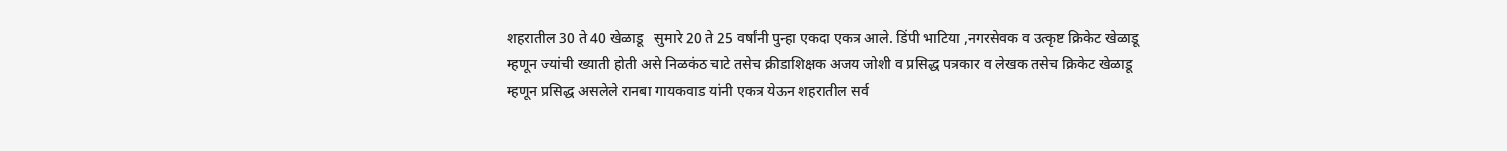शहरातील 30 ते 40 खेळाडू   सुमारे 20 ते 25 वर्षांनी पुन्हा एकदा एकत्र आले. डिंपी भाटिया ,नगरसेवक व उत्कृष्ट क्रिकेट खेळाडू म्हणून ज्यांची ख्याती होती असे निळकंठ चाटे तसेच क्रीडाशिक्षक अजय जोशी व प्रसिद्ध पत्रकार व लेखक तसेच क्रिकेट खेळाडू म्हणून प्रसिद्ध असलेले रानबा गायकवाड यांनी एकत्र येऊन शहरातील सर्व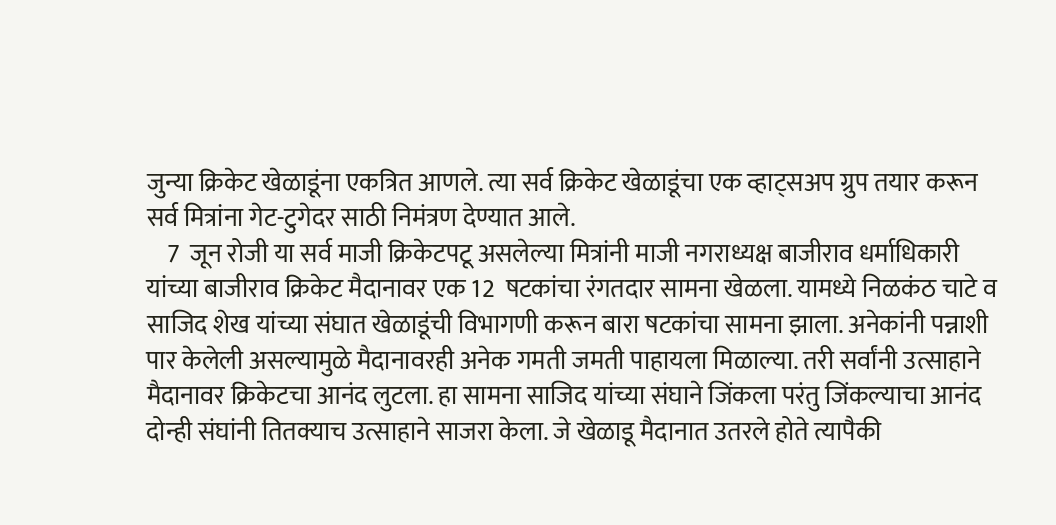जुन्या क्रिकेट खेळाडूंना एकत्रित आणले. त्या सर्व क्रिकेट खेळाडूंचा एक व्हाट्सअप ग्रुप तयार करून सर्व मित्रांना गेट-टुगेदर साठी निमंत्रण देण्यात आले.
    7  जून रोजी या सर्व माजी क्रिकेटपटू असलेल्या मित्रांनी माजी नगराध्यक्ष बाजीराव धर्माधिकारी यांच्या बाजीराव क्रिकेट मैदानावर एक 12  षटकांचा रंगतदार सामना खेळला. यामध्ये निळकंठ चाटे व साजिद शेख यांच्या संघात खेळाडूंची विभागणी करून बारा षटकांचा सामना झाला. अनेकांनी पन्नाशी पार केलेली असल्यामुळे मैदानावरही अनेक गमती जमती पाहायला मिळाल्या. तरी सर्वांनी उत्साहाने मैदानावर क्रिकेटचा आनंद लुटला. हा सामना साजिद यांच्या संघाने जिंकला परंतु जिंकल्याचा आनंद दोन्ही संघांनी तितक्याच उत्साहाने साजरा केला. जे खेळाडू मैदानात उतरले होते त्यापैकी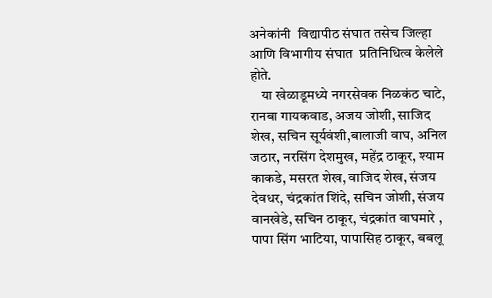अनेकांनी  विद्यापीठ संघात तसेच जिल्हा आणि विभागीय संघात  प्रतिनिधित्व केलेले होते.
    या खेळाडूमध्ये नगरसेवक निळकंठ चाटे, रानबा गायकवाड, अजय जोशी, साजिद शेख, सचिन सूर्यवंशी,बालाजी वाघ, अनिल जठार, नरसिंग देशमुख, महेंद्र ठाकूर, श्याम काकडे, मसरत शेख, वाजिद शेख, संजय देवधर, चंद्रकांत शिंदे, सचिन जोशी, संजय वानखेडे, सचिन ठाकूर, चंद्रकांत वाघमारे , पापा सिंग भाटिया, पापासिह ठाकूर, बबलू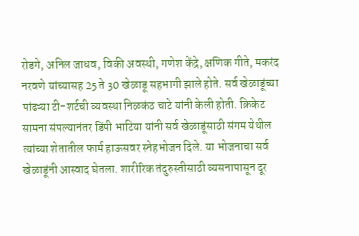रोडगे, अनिल जाधव, विकी अवस्थी, गणेश केंद्रे, क्षणिक गीते, मकरंद नरवणे यांच्यासह 25 ते 30 खेळाडू सहभागी झाले होते. सर्व खेळाडूंच्या पांढऱ्या टी-शर्टची व्यवस्था निळकंठ चाटे यांनी केली होती. क्रिकेट सामना संपल्यानंतर डिंपी भाटिया यांनी सर्व खेळाडूंसाठी संगम येथील त्यांच्या शेतातील फार्म हाऊसवर स्नेहभोजन दिले. या भोजनाचा सर्व खेळाडूंनी आस्वाद घेतला. शारीरिक तंदुरुस्तीसाठी व्यसनापासून दूर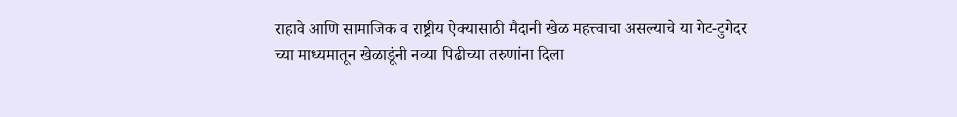राहावे आणि सामाजिक व राष्ट्रीय ऐक्यासाठी मैदानी खेळ महत्त्वाचा असल्याचे या गेट-टुगेदर च्या माध्यमातून खेळाडूंनी नव्या पिढीच्या तरुणांना दिला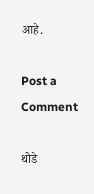आहे.

Post a Comment

थोडे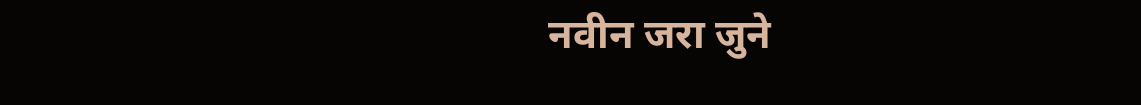नवीन जरा जुने